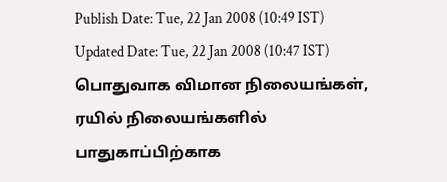Publish Date: Tue, 22 Jan 2008 (10:49 IST)
Updated Date: Tue, 22 Jan 2008 (10:47 IST)
பொதுவாக விமான நிலையங்கள், ரயில் நிலையங்களில் பாதுகாப்பிற்காக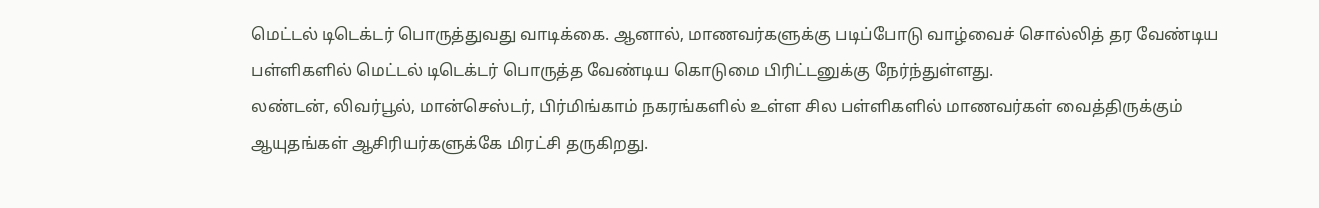மெட்டல் டிடெக்டர் பொருத்துவது வாடிக்கை. ஆனால், மாணவர்களுக்கு படிப்போடு வாழ்வைச் சொல்லித் தர வேண்டிய பள்ளிகளில் மெட்டல் டிடெக்டர் பொருத்த வேண்டிய கொடுமை பிரிட்டனுக்கு நேர்ந்துள்ளது.
லண்டன், லிவர்பூல், மான்செஸ்டர், பிர்மிங்காம் நகரங்களில் உள்ள சில பள்ளிகளில் மாணவர்கள் வைத்திருக்கும் ஆயுதங்கள் ஆசிரியர்களுக்கே மிரட்சி தருகிறது.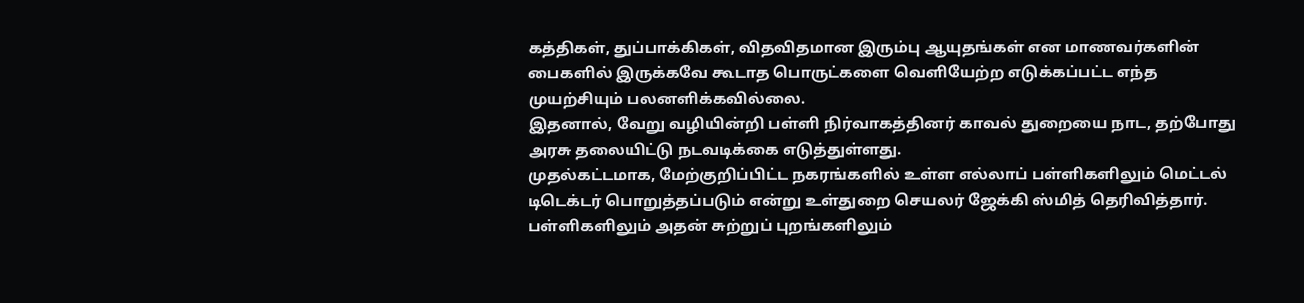கத்திகள், துப்பாக்கிகள், விதவிதமான இரும்பு ஆயுதங்கள் என மாணவர்களின் பைகளில் இருக்கவே கூடாத பொருட்களை வெளியேற்ற எடுக்கப்பட்ட எந்த முயற்சியும் பலனளிக்கவில்லை.
இதனால், வேறு வழியின்றி பள்ளி நிர்வாகத்தினர் காவல் துறையை நாட, தற்போது அரசு தலையிட்டு நடவடிக்கை எடுத்துள்ளது.
முதல்கட்டமாக, மேற்குறிப்பிட்ட நகரங்களில் உள்ள எல்லாப் பள்ளிகளிலும் மெட்டல் டிடெக்டர் பொறுத்தப்படும் என்று உள்துறை செயலர் ஜேக்கி ஸ்மித் தெரிவித்தார்.
பள்ளிகளிலும் அதன் சுற்றுப் புறங்களிலும்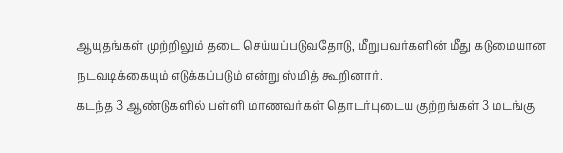ஆயுதங்கள் முற்றிலும் தடை செய்யப்படுவதோடு, மீறுபவர்களின் மீது கடுமையான நடவடிக்கையும் எடுக்கப்படும் என்று ஸ்மித் கூறினார்.
கடந்த 3 ஆண்டுகளில் பள்ளி மாணவர்கள் தொடர்புடைய குற்றங்கள் 3 மடங்கு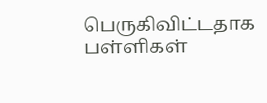பெருகிவிட்டதாக பள்ளிகள்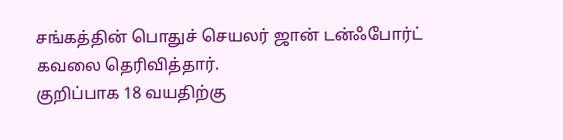சங்கத்தின் பொதுச் செயலர் ஜான் டன்ஃபோர்ட் கவலை தெரிவித்தார்.
குறிப்பாக 18 வயதிற்கு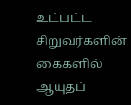உட்பட்ட சிறுவர்களின் கைகளில் ஆயுதப்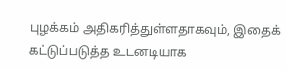புழக்கம் அதிகரித்துள்ளதாகவும், இதைக் கட்டுப்படுத்த உடனடியாக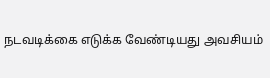நடவடிக்கை எடுக்க வேண்டியது அவசியம்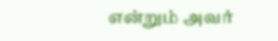என்றும் அவர்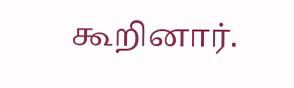கூறினார்.